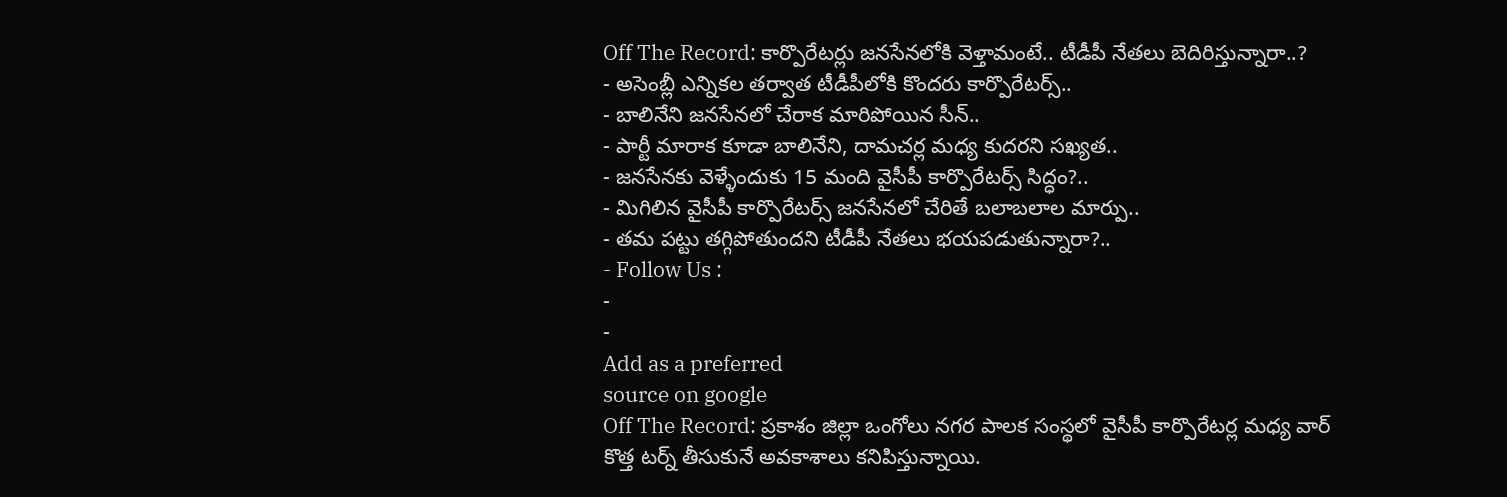Off The Record: కార్పొరేటర్లు జనసేనలోకి వెళ్తామంటే.. టీడీపీ నేతలు బెదిరిస్తున్నారా..?
- అసెంబ్లీ ఎన్నికల తర్వాత టీడీపీలోకి కొందరు కార్పొరేటర్స్..
- బాలినేని జనసేనలో చేరాక మారిపోయిన సీన్..
- పార్టీ మారాక కూడా బాలినేని, దామచర్ల మధ్య కుదరని సఖ్యత..
- జనసేనకు వెళ్ళేందుకు 15 మంది వైసీపీ కార్పొరేటర్స్ సిద్ధం?..
- మిగిలిన వైసీపీ కార్పొరేటర్స్ జనసేనలో చేరితే బలాబలాల మార్పు..
- తమ పట్టు తగ్గిపోతుందని టీడీపీ నేతలు భయపడుతున్నారా?..
- Follow Us :
-
-
Add as a preferred
source on google
Off The Record: ప్రకాశం జిల్లా ఒంగోలు నగర పాలక సంస్థలో వైసీపీ కార్పొరేటర్ల మధ్య వార్ కొత్త టర్న్ తీసుకునే అవకాశాలు కనిపిస్తున్నాయి.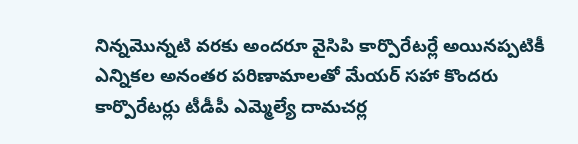నిన్నమొన్నటి వరకు అందరూ వైసిపి కార్పొరేటర్లే అయినప్పటికీ ఎన్నికల అనంతర పరిణామాలతో మేయర్ సహా కొందరు కార్పొరేటర్లు టీడీపీ ఎమ్మెల్యే దామచర్ల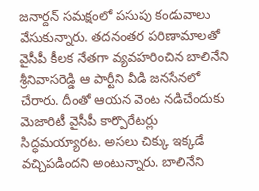జనార్దన్ సమక్షంలో పసుపు కండువాలు వేసుకున్నారు. తదనంతర పరిణామాలతో వైసీపీ కీలక నేతగా వ్యవహరించిన బాలినేని శ్రీనివాసరెడ్డి ఆ పార్టీని వీడి జనసేనలో చేరారు. దీంతో ఆయన వెంట నడిచేందుకు మెజారిటీ వైసీపీ కార్పొరేటర్లు సిద్ధమయ్యారట. అసలు చిక్కు ఇక్కడే వచ్చిపడిందని అంటున్నారు. బాలినేని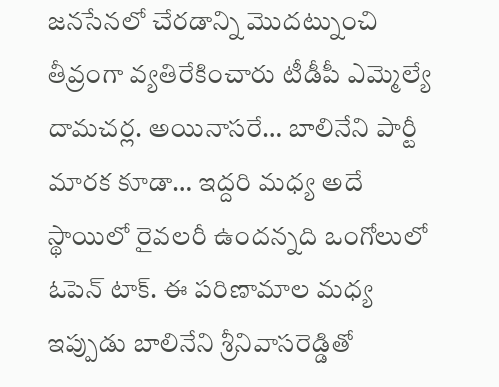జనసేనలో చేరడాన్ని మొదట్నుంచి తీవ్రంగా వ్యతిరేకించారు టీడీపీ ఎమ్మెల్యే దామచర్ల. అయినాసరే… బాలినేని పార్టీ మారక కూడా… ఇద్దరి మధ్య అదే స్థాయిలో రైవలరీ ఉందన్నది ఒంగోలులో ఓపెన్ టాక్. ఈ పరిణామాల మధ్య ఇప్పుడు బాలినేని శ్రీనివాసరెడ్డితో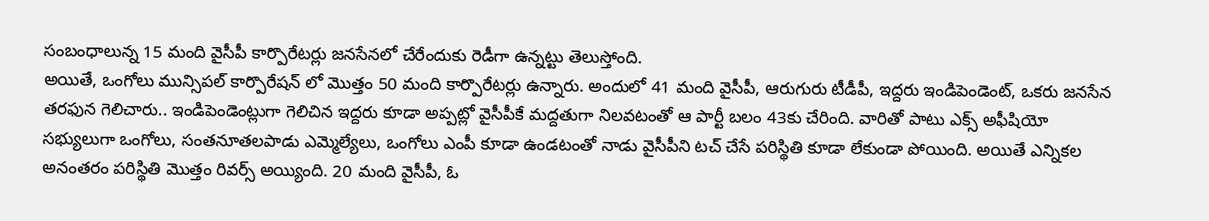సంబంధాలున్న 15 మంది వైసీపీ కార్పొరేటర్లు జనసేనలో చేరేందుకు రెడీగా ఉన్నట్టు తెలుస్తోంది.
అయితే, ఒంగోలు మున్సిపల్ కార్పొరేషన్ లో మొత్తం 50 మంది కార్పొరేటర్లు ఉన్నారు. అందులో 41 మంది వైసీపీ, ఆరుగురు టీడీపీ, ఇద్దరు ఇండిపెండెంట్, ఒకరు జనసేన తరఫున గెలిచారు.. ఇండిపెండెంట్లుగా గెలిచిన ఇద్దరు కూడా అప్పట్లో వైసీపీకే మద్దతుగా నిలవటంతో ఆ పార్టీ బలం 43కు చేరింది. వారితో పాటు ఎక్స్ అఫీషియో సభ్యులుగా ఒంగోలు, సంతనూతలపాడు ఎమ్మెల్యేలు, ఒంగోలు ఎంపీ కూడా ఉండటంతో నాడు వైసీపీని టచ్ చేసే పరిస్థితి కూడా లేకుండా పోయింది. అయితే ఎన్నికల అనంతరం పరిస్థితి మొత్తం రివర్స్ అయ్యింది. 20 మంది వైసీపీ, ఓ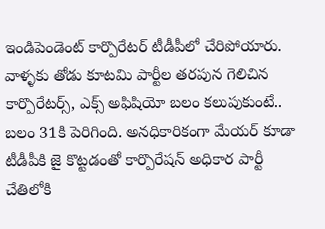ఇండిపెండెంట్ కార్పొరేటర్ టీడీపీలో చేరిపోయారు. వాళ్ళకు తోడు కూటమి పార్టీల తరపున గెలిచిన కార్పొరేటర్స్, ఎక్స్ అఫిషియో బలం కలుపుకుంటే.. బలం 31కి పెరిగింది. అనధికారికంగా మేయర్ కూడా టీడీపీకి జై కొట్టడంతో కార్పొరేషన్ అధికార పార్టీ చేతిలోకి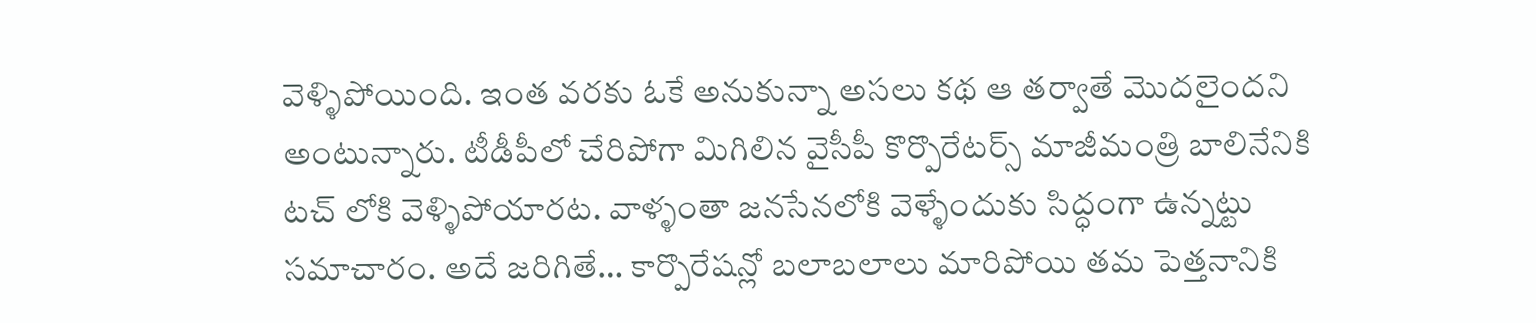వెళ్ళిపోయింది. ఇంత వరకు ఓకే అనుకున్నా అసలు కథ ఆ తర్వాతే మొదలైందని అంటున్నారు. టీడీపీలో చేరిపోగా మిగిలిన వైసీపీ కొర్పొరేటర్స్ మాజీమంత్రి బాలినేనికి టచ్ లోకి వెళ్ళిపోయారట. వాళ్ళంతా జనసేనలోకి వెళ్ళేందుకు సిద్ధంగా ఉన్నట్టు సమాచారం. అదే జరిగితే… కార్పొరేషన్లో బలాబలాలు మారిపోయి తమ పెత్తనానికి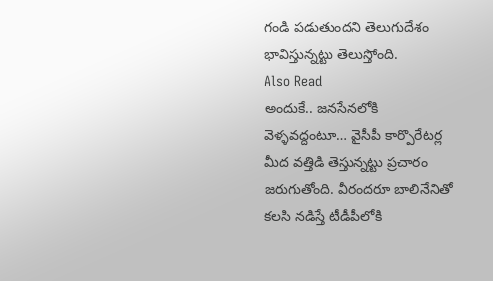గండి పడుతుందని తెలుగుదేశం భావిస్తున్నట్టు తెలుస్తోంది.
Also Read
అందుకే.. జనసేనలోకి వెళ్ళవద్దంటూ… వైసీపీ కార్పొరేటర్ల మీద వత్తిడి తెస్తున్నట్టు ప్రచారం జరుగుతోంది. వీరందరూ బాలినేనితో కలసి నడిస్తే టీడీపీలోకి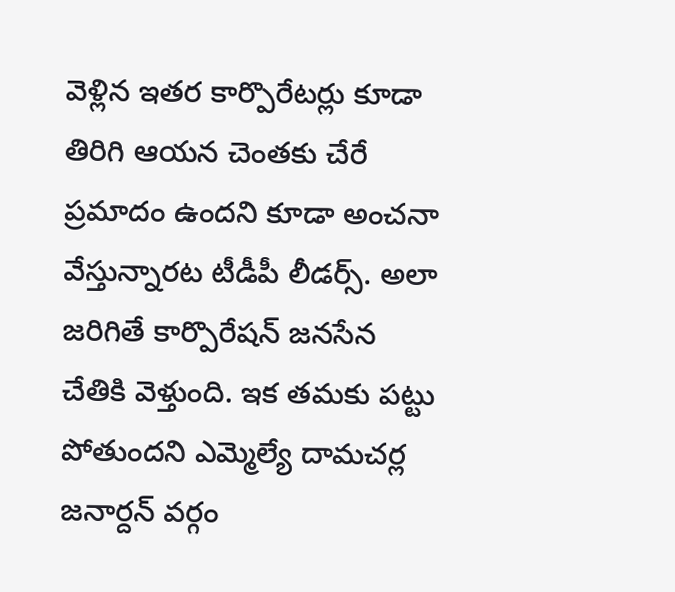వెళ్లిన ఇతర కార్పొరేటర్లు కూడా తిరిగి ఆయన చెంతకు చేరే ప్రమాదం ఉందని కూడా అంచనా వేస్తున్నారట టీడీపీ లీడర్స్. అలా జరిగితే కార్పొరేషన్ జనసేన చేతికి వెళ్తుంది. ఇక తమకు పట్టు పోతుందని ఎమ్మెల్యే దామచర్ల జనార్దన్ వర్గం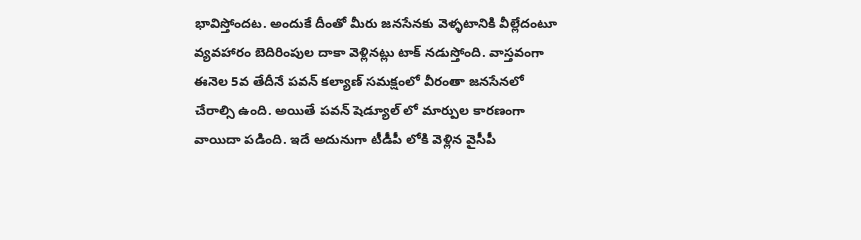భావిస్తోందట. అందుకే దీంతో మీరు జనసేనకు వెళ్ళటానికి వీల్లేదంటూ వ్యవహారం బెదిరింపుల దాకా వెళ్లినట్లు టాక్ నడుస్తోంది. వాస్తవంగా ఈనెల 5వ తేదీనే పవన్ కల్యాణ్ సమక్షంలో వీరంతా జనసేనలో చేరాల్సి ఉంది. అయితే పవన్ షెడ్యూల్ లో మార్పుల కారణంగా వాయిదా పడింది. ఇదే అదునుగా టీడీపీ లోకి వెళ్లిన వైసీపీ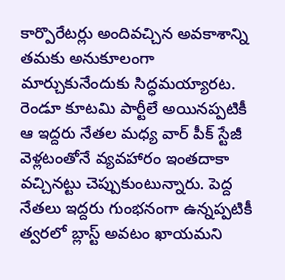కార్పొరేటర్లు అందివచ్చిన అవకాశాన్ని తమకు అనుకూలంగా మార్చుకునేందుకు సిద్ధమయ్యారట. రెండూ కూటమి పార్టీలే అయినప్పటికీ ఆ ఇద్దరు నేతల మధ్య వార్ పీక్ స్టేజీ వెళ్లటంతోనే వ్యవహారం ఇంతదాకా వచ్చినట్టు చెప్పుకుంటున్నారు. పెద్ద నేతలు ఇద్దరు గుంభనంగా ఉన్నప్పటికీ త్వరలో బ్లాస్ట్ అవటం ఖాయమని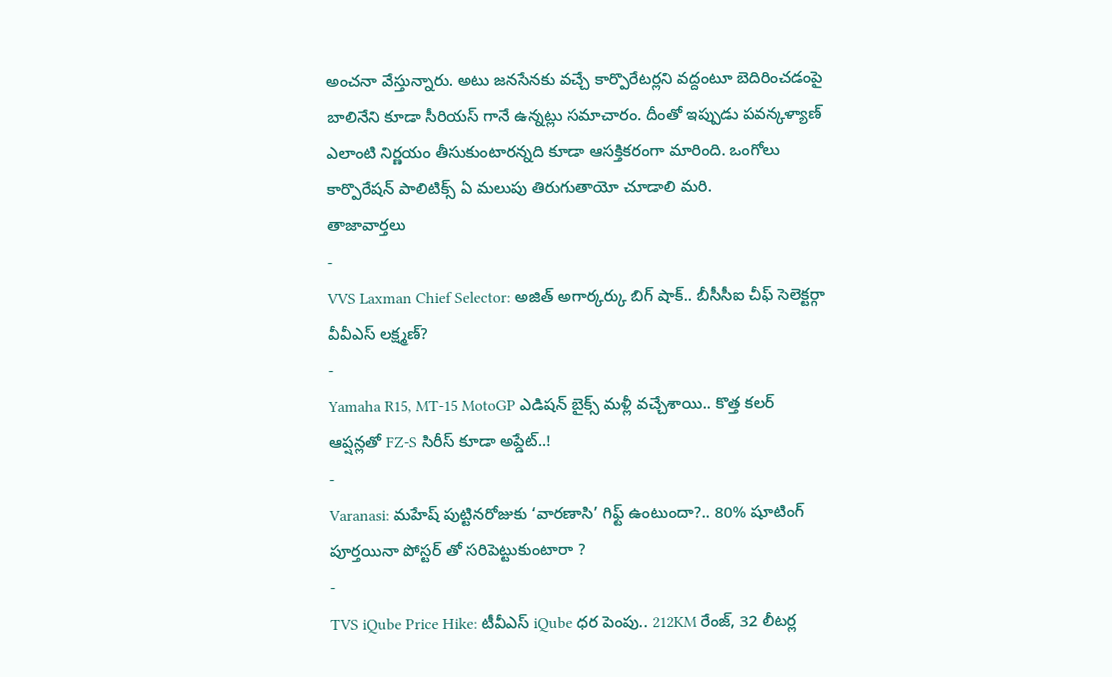అంచనా వేస్తున్నారు. అటు జనసేనకు వచ్చే కార్పొరేటర్లని వద్దంటూ బెదిరించడంపై బాలినేని కూడా సీరియస్ గానే ఉన్నట్లు సమాచారం. దీంతో ఇప్పుడు పవన్కళ్యాణ్ ఎలాంటి నిర్ణయం తీసుకుంటారన్నది కూడా ఆసక్తికరంగా మారింది. ఒంగోలు కార్పొరేషన్ పాలిటిక్స్ ఏ మలుపు తిరుగుతాయో చూడాలి మరి.
తాజావార్తలు
-
VVS Laxman Chief Selector: అజిత్ అగార్కర్కు బిగ్ షాక్.. బీసీసీఐ చీఫ్ సెలెక్టర్గా వీవీఎస్ లక్ష్మణ్?
-
Yamaha R15, MT-15 MotoGP ఎడిషన్ బైక్స్ మళ్లీ వచ్చేశాయి.. కొత్త కలర్ ఆప్షన్లతో FZ-S సిరీస్ కూడా అప్డేట్..!
-
Varanasi: మహేష్ పుట్టినరోజుకు ‘వారణాసి’ గిఫ్ట్ ఉంటుందా?.. 80% షూటింగ్ పూర్తయినా పోస్టర్ తో సరిపెట్టుకుంటారా ?
-
TVS iQube Price Hike: టీవీఎస్ iQube ధర పెంపు.. 212KM రేంజ్, 32 లీటర్ల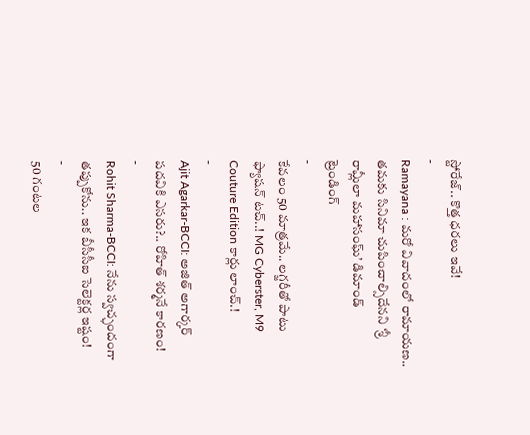స్టోరేజ్.. కొత్త ధరలు ఇవే!
-
Ramayana : మరో వివాదంలో రామాయణ.. తమకు సినిమా చుపించాల్సిదేనని ‘శ్రీ రామ్లీలా మహాసంఘ్’ డిమాండ్
ట్రెండింగ్
-
కేవలం 50 మాత్రమే.. లగ్జరీతో పాటు ఫ్యాషన్ టచ్..! MG Cyberster, M9 Couture Edition కార్లు లాంచ్.!
-
Ajit Agarkar-BCCI: అజిత్ అగార్కర్ పదవికి ఎసరు?.. రోహిత్ శర్మనే కారణం!
-
Rohit Sharma-BCCI: నేను స్వచ్ఛందంగా తప్పుకోను.. ఇక బీసీసీఐ సెలెక్టర్ల ఇష్టం!
-
50 గంటల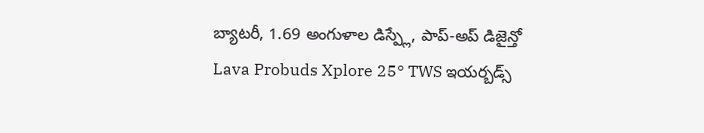బ్యాటరీ, 1.69 అంగుళాల డిస్ప్లే, పాప్-అప్ డిజైన్తో Lava Probuds Xplore 25° TWS ఇయర్బడ్స్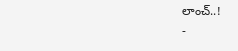లాంచ్..!
-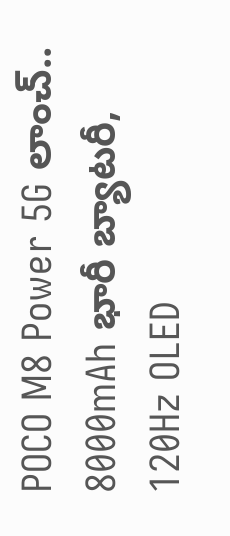POCO M8 Power 5G లాంచ్.. 8000mAh భారీ బ్యాటరీ, 120Hz OLED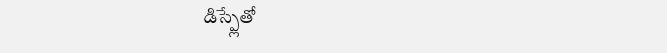డిస్ప్లేతో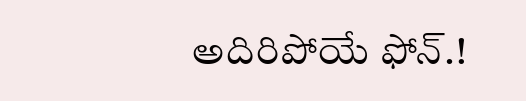అదిరిపోయే ఫోన్.!